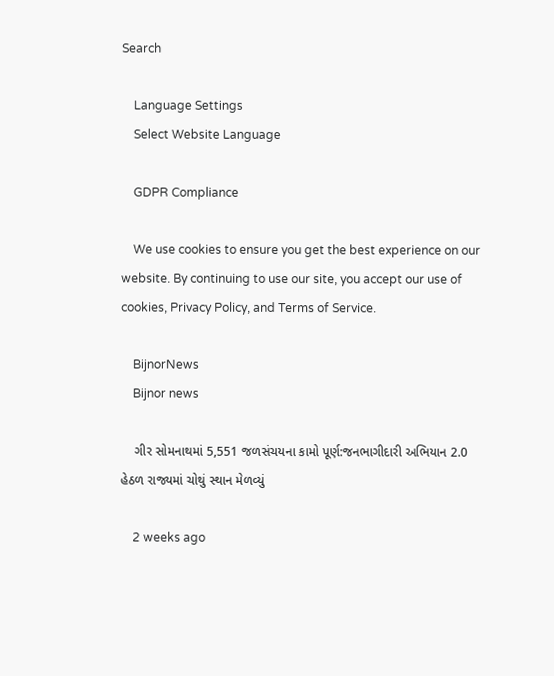Search

    Language Settings
    Select Website Language

    GDPR Compliance

    We use cookies to ensure you get the best experience on our website. By continuing to use our site, you accept our use of cookies, Privacy Policy, and Terms of Service.

    BijnorNews
    Bijnor news

    ગીર સોમનાથમાં 5,551 જળસંચયના કામો પૂર્ણ:જનભાગીદારી અભિયાન 2.0 હેઠળ રાજ્યમાં ચોથું સ્થાન મેળવ્યું

    2 weeks ago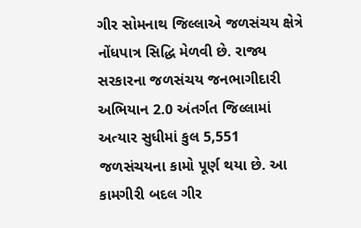ગીર સોમનાથ જિલ્લાએ જળસંચય ક્ષેત્રે નોંધપાત્ર સિદ્ધિ મેળવી છે. રાજ્ય સરકારના જળસંચય જનભાગીદારી અભિયાન 2.0 અંતર્ગત જિલ્લામાં અત્યાર સુધીમાં કુલ 5,551 જળસંચયના કામો પૂર્ણ થયા છે. આ કામગીરી બદલ ગીર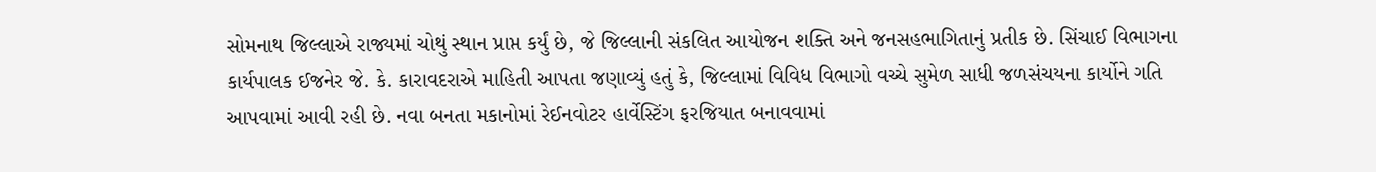સોમનાથ જિલ્લાએ રાજ્યમાં ચોથું સ્થાન પ્રાપ્ત કર્યું છે, જે જિલ્લાની સંકલિત આયોજન શક્તિ અને જનસહભાગિતાનું પ્રતીક છે. સિંચાઈ વિભાગના કાર્યપાલક ઈજનેર જે. કે. કારાવદરાએ માહિતી આપતા જણાવ્યું હતું કે, જિલ્લામાં વિવિધ વિભાગો વચ્ચે સુમેળ સાધી જળસંચયના કાર્યોને ગતિ આપવામાં આવી રહી છે. નવા બનતા મકાનોમાં રેઈનવોટર હાર્વેસ્ટિંગ ફરજિયાત બનાવવામાં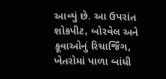આવ્યું છે. આ ઉપરાંત શોકપીટ, બોરવેલ અને કૂવાઓનું રિચાર્જિંગ, ખેતરોમાં પાળા બાંધી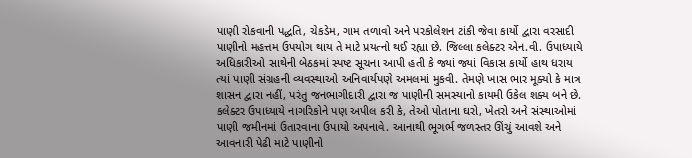પાણી રોકવાની પદ્ધતિ, ચેકડેમ, ગામ તળાવો અને પરકોલેશન ટાંકી જેવા કાર્યો દ્વારા વરસાદી પાણીનો મહત્તમ ઉપયોગ થાય તે માટે પ્રયત્નો થઈ રહ્યા છે. જિલ્લા કલેક્ટર એન.વી. ઉપાધ્યાયે અધિકારીઓ સાથેની બેઠકમાં સ્પષ્ટ સૂચના આપી હતી કે જ્યાં જ્યાં વિકાસ કાર્યો હાથ ધરાય ત્યાં પાણી સંગ્રહની વ્યવસ્થાઓ અનિવાર્યપણે અમલમાં મુકવી. તેમણે ખાસ ભાર મૂક્યો કે માત્ર શાસન દ્વારા નહીં, પરંતુ જનભાગીદારી દ્વારા જ પાણીની સમસ્યાનો કાયમી ઉકેલ શક્ય બને છે. કલેક્ટર ઉપાધ્યાયે નાગરિકોને પણ અપીલ કરી કે, તેઓ પોતાના ઘરો, ખેતરો અને સંસ્થાઓમાં પાણી જમીનમાં ઉતારવાના ઉપાયો અપનાવે. આનાથી ભૂગર્ભ જળસ્તર ઊંચું આવશે અને આવનારી પેઢી માટે પાણીનો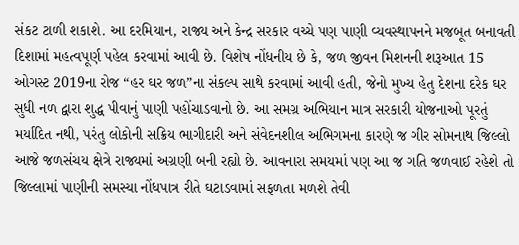સંકટ ટાળી શકાશે. આ દરમિયાન, રાજ્ય અને કેન્દ્ર સરકાર વચ્ચે પણ પાણી વ્યવસ્થાપનને મજબૂત બનાવતી દિશામાં મહત્વપૂર્ણ પહેલ કરવામાં આવી છે. વિશેષ નોંધનીય છે કે, જળ જીવન મિશનની શરૂઆત 15 ઓગસ્ટ 2019ના રોજ “હર ઘર જળ”ના સંકલ્પ સાથે કરવામાં આવી હતી, જેનો મુખ્ય હેતુ દેશના દરેક ઘર સુધી નળ દ્વારા શુદ્ધ પીવાનું પાણી પહોંચાડવાનો છે. આ સમગ્ર અભિયાન માત્ર સરકારી યોજનાઓ પૂરતું મર્યાદિત નથી, પરંતુ લોકોની સક્રિય ભાગીદારી અને સંવેદનશીલ અભિગમના કારણે જ ગીર સોમનાથ જિલ્લો આજે જળસંચય ક્ષેત્રે રાજ્યમાં અગ્રણી બની રહ્યો છે. આવનારા સમયમાં પણ આ જ ગતિ જળવાઈ રહેશે તો જિલ્લામાં પાણીની સમસ્યા નોંધપાત્ર રીતે ઘટાડવામાં સફળતા મળશે તેવી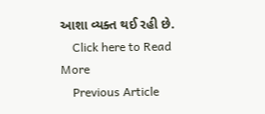આશા વ્યક્ત થઈ રહી છે.
    Click here to Read More
    Previous Article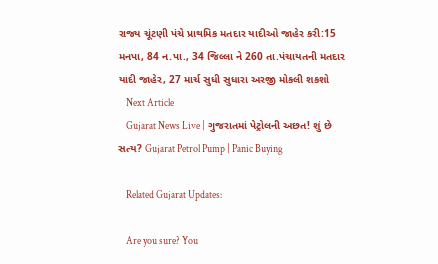રાજ્ય ચૂંટણી પંચે પ્રાથમિક મતદાર યાદીઓ જાહેર કરી:15 મનપા, 84 ન.પા., 34 જિલ્લા ને 260 તા.પંચાયતની મતદાર યાદી જાહેર, 27 માર્ચ સુધી સુધારા અરજી મોકલી શકશો
    Next Article
    Gujarat News Live | ગુજરાતમાં પેટ્રોલની અછત! શું છે સત્ય? Gujarat Petrol Pump | Panic Buying

    Related Gujarat Updates:

    Are you sure? You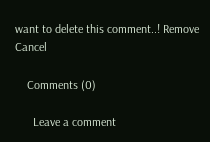want to delete this comment..! Remove Cancel

    Comments (0)

      Leave a comment